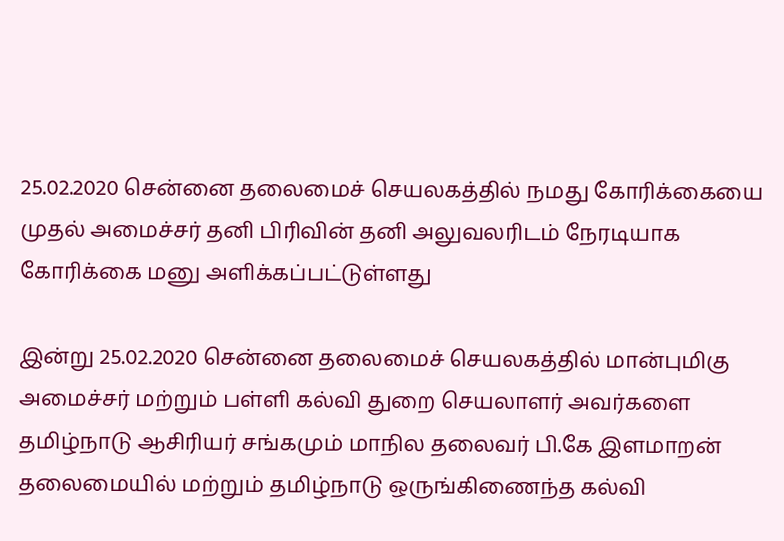25.02.2020 சென்னை தலைமைச் செயலகத்தில் நமது கோரிக்கையை முதல் அமைச்சர் தனி பிரிவின் தனி அலுவலரிடம் நேரடியாக கோரிக்கை மனு அளிக்கப்பட்டுள்ளது

இன்று 25.02.2020 சென்னை தலைமைச் செயலகத்தில் மான்புமிகு அமைச்சர் மற்றும் பள்ளி கல்வி துறை செயலாளர் அவர்களை தமிழ்நாடு ஆசிரியர் சங்கமும் மாநில தலைவர் பி.கே இளமாறன் தலைமையில் மற்றும் தமிழ்நாடு ஒருங்கிணைந்த கல்வி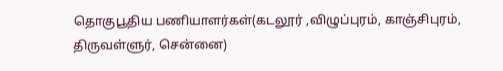தொகுபூதிய பணியாளர்கள்(கடலூர் ,விழுப்புரம், காஞ்சிபுரம், திருவள்ளுர், சென்னை)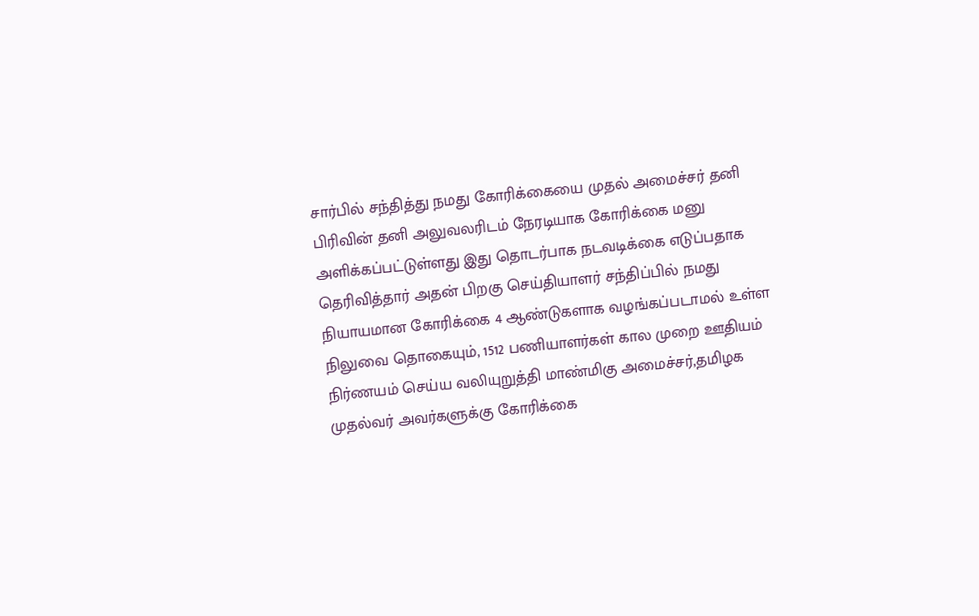சார்பில் சந்தித்து நமது கோரிக்கையை முதல் அமைச்சர் தனி பிரிவின் தனி அலுவலரிடம் நேரடியாக கோரிக்கை மனு அளிக்கப்பட்டுள்ளது இது தொடர்பாக நடவடிக்கை எடுப்பதாக தெரிவித்தார் அதன் பிறகு செய்தியாளர் சந்திப்பில் நமது நியாயமான கோரிக்கை 4 ஆண்டுகளாக வழங்கப்படாமல் உள்ள நிலுவை தொகையும், 1512 பணியாளர்கள் கால முறை ஊதியம் நிர்ணயம் செய்ய வலியுறுத்தி மாண்மிகு அமைச்சர்,தமிழக முதல்வர் அவர்களுக்கு கோரிக்கை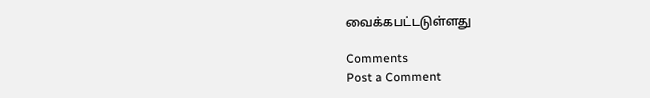வைக்கபட்டடுள்ளது

Comments
Post a Comment